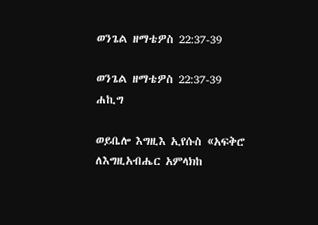ወንጌል ዘማቴዎስ 22:37-39

ወንጌል ዘማቴዎስ 22:37-39 ሐኪግ

ወይቤሎ እግዚእ ኢየሱስ «አፍቅሮ ለእግዚአብሔር አምላክከ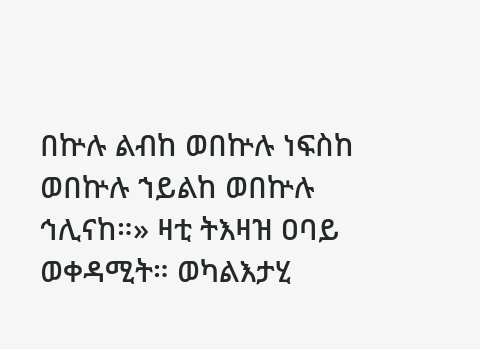በኵሉ ልብከ ወበኵሉ ነፍስከ ወበኵሉ ኀይልከ ወበኵሉ ኅሊናከ።» ዛቲ ትእዛዝ ዐባይ ወቀዳሚት። ወካልእታሂ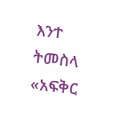እንተ ትመስላ «አፍቅር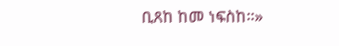ቢጸከ ከመ ነፍስከ።»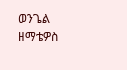ወንጌል ዘማቴዎስ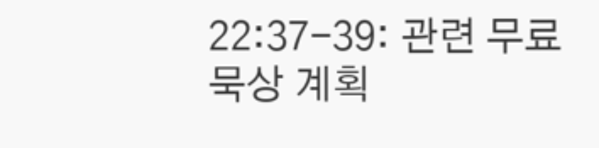22:37-39: 관련 무료 묵상 계획